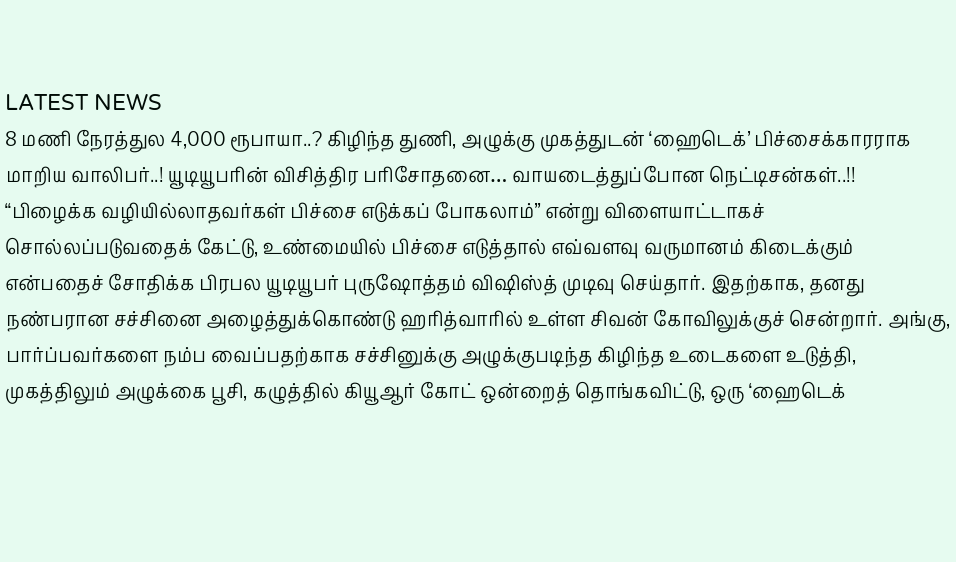LATEST NEWS
8 மணி நேரத்துல 4,000 ரூபாயா..? கிழிந்த துணி, அழுக்கு முகத்துடன் ‘ஹைடெக்’ பிச்சைக்காரராக மாறிய வாலிபர்..! யூடியூபரின் விசித்திர பரிசோதனை… வாயடைத்துப்போன நெட்டிசன்கள்..!!
“பிழைக்க வழியில்லாதவர்கள் பிச்சை எடுக்கப் போகலாம்” என்று விளையாட்டாகச் சொல்லப்படுவதைக் கேட்டு, உண்மையில் பிச்சை எடுத்தால் எவ்வளவு வருமானம் கிடைக்கும் என்பதைச் சோதிக்க பிரபல யூடியூபர் புருஷோத்தம் விஷிஸ்த் முடிவு செய்தார். இதற்காக, தனது நண்பரான சச்சினை அழைத்துக்கொண்டு ஹரித்வாரில் உள்ள சிவன் கோவிலுக்குச் சென்றார். அங்கு, பார்ப்பவர்களை நம்ப வைப்பதற்காக சச்சினுக்கு அழுக்குபடிந்த கிழிந்த உடைகளை உடுத்தி, முகத்திலும் அழுக்கை பூசி, கழுத்தில் கியூஆர் கோட் ஒன்றைத் தொங்கவிட்டு, ஒரு ‘ஹைடெக்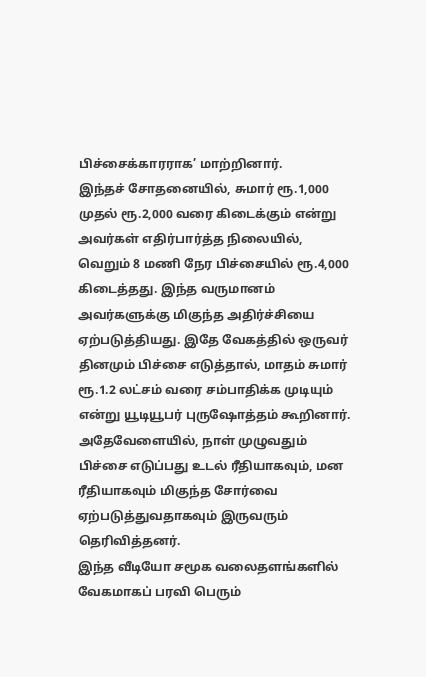பிச்சைக்காரராக’ மாற்றினார்.
இந்தச் சோதனையில், சுமார் ரூ.1,000 முதல் ரூ.2,000 வரை கிடைக்கும் என்று அவர்கள் எதிர்பார்த்த நிலையில், வெறும் 8 மணி நேர பிச்சையில் ரூ.4,000 கிடைத்தது. இந்த வருமானம் அவர்களுக்கு மிகுந்த அதிர்ச்சியை ஏற்படுத்தியது. இதே வேகத்தில் ஒருவர் தினமும் பிச்சை எடுத்தால், மாதம் சுமார் ரூ.1.2 லட்சம் வரை சம்பாதிக்க முடியும் என்று யூடியூபர் புருஷோத்தம் கூறினார். அதேவேளையில், நாள் முழுவதும் பிச்சை எடுப்பது உடல் ரீதியாகவும், மன ரீதியாகவும் மிகுந்த சோர்வை ஏற்படுத்துவதாகவும் இருவரும் தெரிவித்தனர்.
இந்த வீடியோ சமூக வலைதளங்களில் வேகமாகப் பரவி பெரும்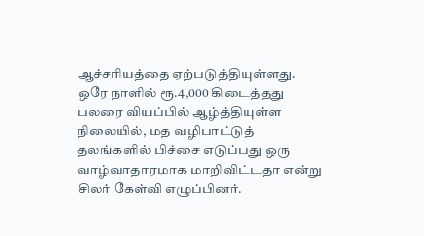ஆச்சரியத்தை ஏற்படுத்தியுள்ளது. ஒரே நாளில் ரூ.4,000 கிடைத்தது பலரை வியப்பில் ஆழ்த்தியுள்ள நிலையில், மத வழிபாட்டுத் தலங்களில் பிச்சை எடுப்பது ஒரு வாழ்வாதாரமாக மாறிவிட்டதா என்று சிலர் கேள்வி எழுப்பினர்.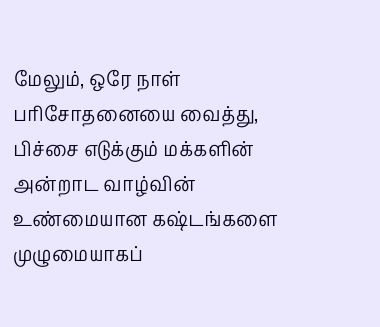மேலும், ஒரே நாள் பரிசோதனையை வைத்து, பிச்சை எடுக்கும் மக்களின் அன்றாட வாழ்வின் உண்மையான கஷ்டங்களை முழுமையாகப்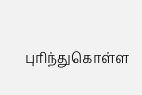புரிந்துகொள்ள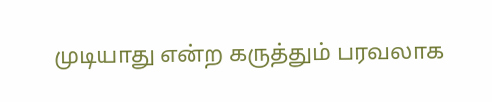முடியாது என்ற கருத்தும் பரவலாக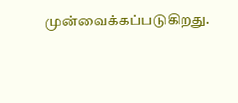முன்வைக்கப்படுகிறது.